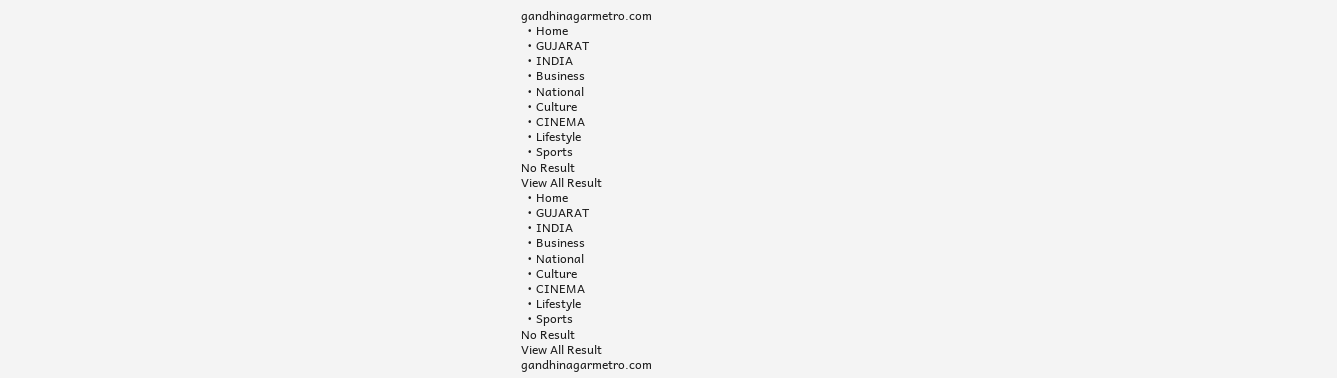gandhinagarmetro.com
  • Home
  • GUJARAT
  • INDIA
  • Business
  • National
  • Culture
  • CINEMA
  • Lifestyle
  • Sports
No Result
View All Result
  • Home
  • GUJARAT
  • INDIA
  • Business
  • National
  • Culture
  • CINEMA
  • Lifestyle
  • Sports
No Result
View All Result
gandhinagarmetro.com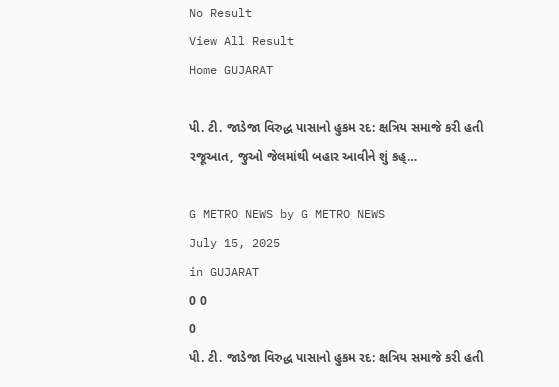No Result
View All Result
Home GUJARAT

પી. ટી. જાડેજા વિરુદ્ધ પાસાનો હુકમ રદ: ક્ષત્રિય સમાજે કરી હતી રજૂઆત, જુઓ જેલમાંથી બહાર આવીને શું કહ્…

G METRO NEWS by G METRO NEWS
July 15, 2025
in GUJARAT
0 0
0
પી. ટી. જાડેજા વિરુદ્ધ પાસાનો હુકમ રદ: ક્ષત્રિય સમાજે કરી હતી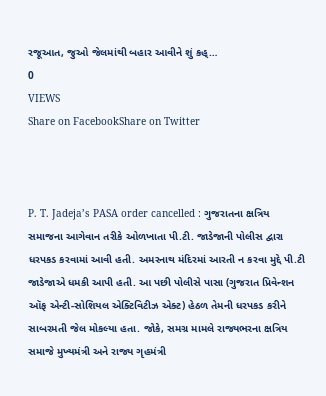રજૂઆત, જુઓ જેલમાંથી બહાર આવીને શું કહ્…
0
VIEWS
Share on FacebookShare on Twitter



P. T. Jadeja’s PASA order cancelled : ગુજરાતના ક્ષત્રિય સમાજના આગેવાન તરીકે ઓળખાતા પી.ટી. જાડેજાની પોલીસ દ્વારા ધરપકડ કરવામાં આવી હતી. અમરનાથ મંદિરમાં આરતી ન કરવા મુદ્દે પી.ટી જાડેજાએ ધમકી આપી હતી. આ પછી પોલીસે પાસા (ગુજરાત પ્રિવેન્શન ઑફ એન્ટી-સોશિયલ એક્ટિવિટીઝ એક્ટ) હેઠળ તેમની ધરપકડ કરીને સાબરમતી જેલ મોકલ્યા હતા. જોકે, સમગ્ર મામલે રાજ્યભરના ક્ષત્રિય સમાજે મુખ્યમંત્રી અને રાજ્ય ગૃહમંત્રી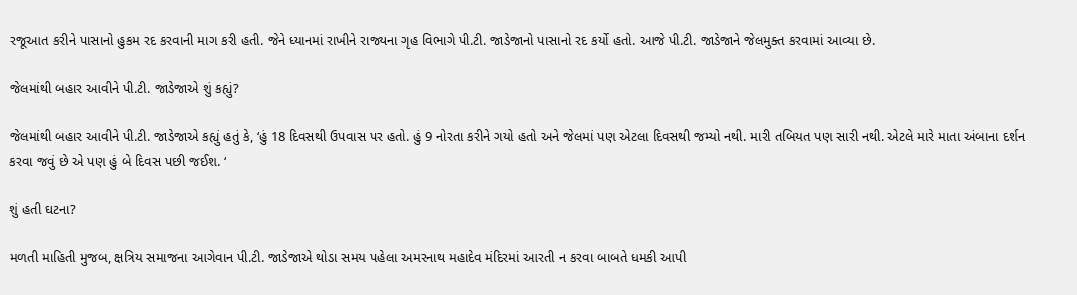રજૂઆત કરીને પાસાનો હુકમ રદ કરવાની માગ કરી હતી. જેને ધ્યાનમાં રાખીને રાજ્યના ગૃહ વિભાગે પી.ટી. જાડેજાનો પાસાનો રદ કર્યો હતો. આજે પી.ટી. જાડેજાને જેલમુક્ત કરવામાં આવ્યા છે.

જેલમાંથી બહાર આવીને પી.ટી. જાડેજાએ શું કહ્યું?

જેલમાંથી બહાર આવીને પી.ટી. જાડેજાએ કહ્યું હતું કે, ‘હું 18 દિવસથી ઉપવાસ પર હતો. હું 9 નોરતા કરીને ગયો હતો અને જેલમાં પણ એટલા દિવસથી જમ્યો નથી. મારી તબિયત પણ સારી નથી. એટલે મારે માતા અંબાના દર્શન કરવા જવું છે એ પણ હું બે દિવસ પછી જઈશ. ‘

શું હતી ઘટના?

મળતી માહિતી મુજબ, ક્ષત્રિય સમાજના આગેવાન પી.ટી. જાડેજાએ થોડા સમય પહેલા અમરનાથ મહાદેવ મંદિરમાં આરતી ન કરવા બાબતે ધમકી આપી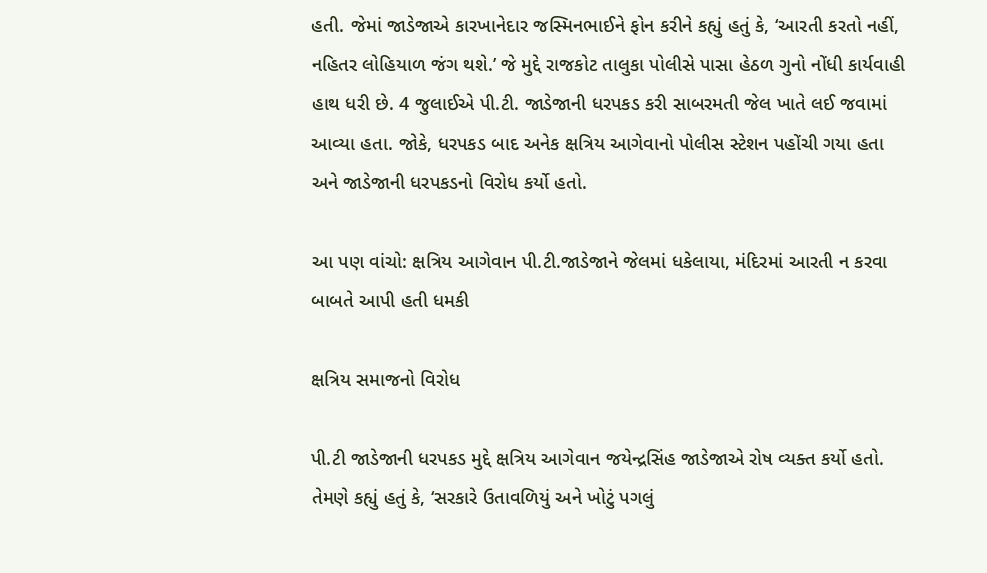હતી. જેમાં જાડેજાએ કારખાનેદાર જસ્મિનભાઈને ફોન કરીને કહ્યું હતું કે, ‘આરતી કરતો નહીં, નહિતર લોહિયાળ જંગ થશે.’ જે મુદ્દે રાજકોટ તાલુકા પોલીસે પાસા હેઠળ ગુનો નોંધી કાર્યવાહી હાથ ધરી છે. 4 જુલાઈએ પી.ટી. જાડેજાની ધરપકડ કરી સાબરમતી જેલ ખાતે લઈ જવામાં આવ્યા હતા. જોકે, ધરપકડ બાદ અનેક ક્ષત્રિય આગેવાનો પોલીસ સ્ટેશન પહોંચી ગયા હતા અને જાડેજાની ધરપકડનો વિરોધ કર્યો હતો.

આ પણ વાંચો: ક્ષત્રિય આગેવાન પી.ટી.જાડેજાને જેલમાં ધકેલાયા, મંદિરમાં આરતી ન કરવા બાબતે આપી હતી ધમકી

ક્ષત્રિય સમાજનો વિરોધ

પી.ટી જાડેજાની ધરપકડ મુદ્દે ક્ષત્રિય આગેવાન જયેન્દ્રસિંહ જાડેજાએ રોષ વ્યક્ત કર્યો હતો. તેમણે કહ્યું હતું કે, ‘સરકારે ઉતાવળિયું અને ખોટું પગલું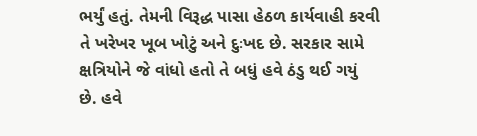ભર્યું હતું. તેમની વિરૂદ્ધ પાસા હેઠળ કાર્યવાહી કરવી તે ખરેખર ખૂબ ખોટું અને દુઃખદ છે. સરકાર સામે ક્ષત્રિયોને જે વાંધો હતો તે બધું હવે ઠંડુ થઈ ગયું છે. હવે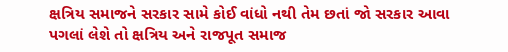ક્ષત્રિય સમાજને સરકાર સામે કોઈ વાંધો નથી તેમ છતાં જો સરકાર આવા પગલાં લેશે તો ક્ષત્રિય અને રાજપૂત સમાજ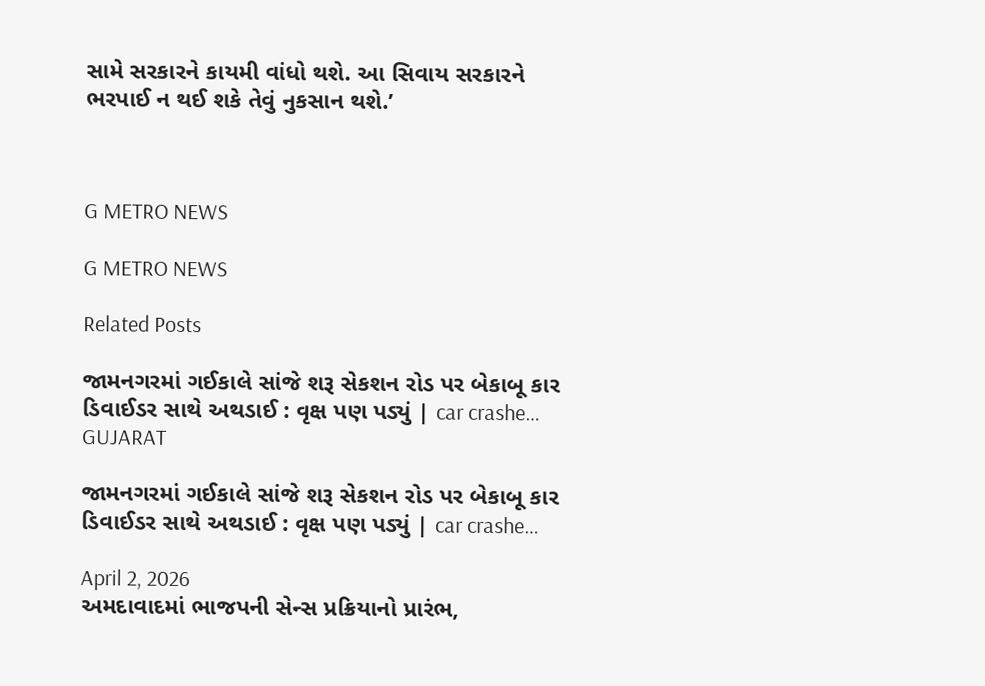સામે સરકારને કાયમી વાંધો થશે. આ સિવાય સરકારને ભરપાઈ ન થઈ શકે તેવું નુકસાન થશે.’



G METRO NEWS

G METRO NEWS

Related Posts

જામનગરમાં ગઈકાલે સાંજે શરૂ સેકશન રોડ પર બેકાબૂ કાર ડિવાઈડર સાથે અથડાઈ : વૃક્ષ પણ પડ્યું | car crashe…
GUJARAT

જામનગરમાં ગઈકાલે સાંજે શરૂ સેકશન રોડ પર બેકાબૂ કાર ડિવાઈડર સાથે અથડાઈ : વૃક્ષ પણ પડ્યું | car crashe…

April 2, 2026
અમદાવાદમાં ભાજપની સેન્સ પ્રક્રિયાનો પ્રારંભ,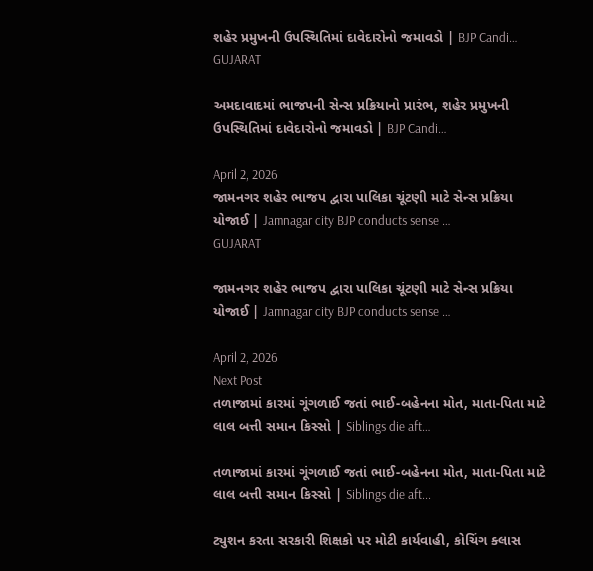શહેર પ્રમુખની ઉપસ્થિતિમાં દાવેદારોનો જમાવડો | BJP Candi…
GUJARAT

અમદાવાદમાં ભાજપની સેન્સ પ્રક્રિયાનો પ્રારંભ, શહેર પ્રમુખની ઉપસ્થિતિમાં દાવેદારોનો જમાવડો | BJP Candi…

April 2, 2026
જામનગર શહેર ભાજપ દ્વારા પાલિકા ચૂંટણી માટે સેન્સ પ્રક્રિયા યોજાઈ | Jamnagar city BJP conducts sense …
GUJARAT

જામનગર શહેર ભાજપ દ્વારા પાલિકા ચૂંટણી માટે સેન્સ પ્રક્રિયા યોજાઈ | Jamnagar city BJP conducts sense …

April 2, 2026
Next Post
તળાજામાં કારમાં ગૂંગળાઈ જતાં ભાઈ-બહેનના મોત, માતા-પિતા માટે લાલ બત્તી સમાન કિસ્સો | Siblings die aft…

તળાજામાં કારમાં ગૂંગળાઈ જતાં ભાઈ-બહેનના મોત, માતા-પિતા માટે લાલ બત્તી સમાન કિસ્સો | Siblings die aft...

ટ્યુશન કરતા સરકારી શિક્ષકો પર મોટી કાર્યવાહી, કોચિંગ ક્લાસ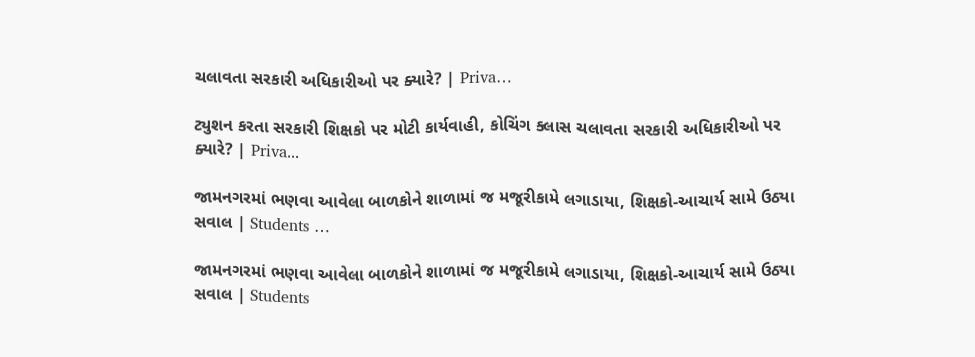ચલાવતા સરકારી અધિકારીઓ પર ક્યારે? | Priva…

ટ્યુશન કરતા સરકારી શિક્ષકો પર મોટી કાર્યવાહી, કોચિંગ ક્લાસ ચલાવતા સરકારી અધિકારીઓ પર ક્યારે? | Priva...

જામનગરમાં ભણવા આવેલા બાળકોને શાળામાં જ મજૂરીકામે લગાડાયા, શિક્ષકો-આચાર્ય સામે ઉઠ્યા સવાલ | Students …

જામનગરમાં ભણવા આવેલા બાળકોને શાળામાં જ મજૂરીકામે લગાડાયા, શિક્ષકો-આચાર્ય સામે ઉઠ્યા સવાલ | Students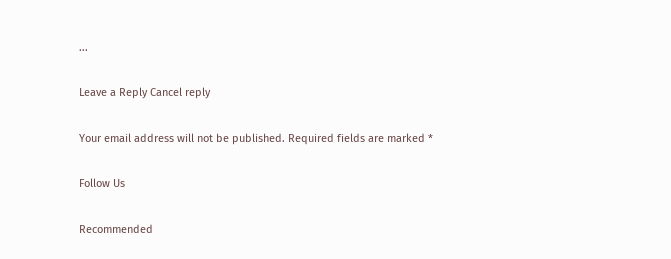...

Leave a Reply Cancel reply

Your email address will not be published. Required fields are marked *

Follow Us

Recommended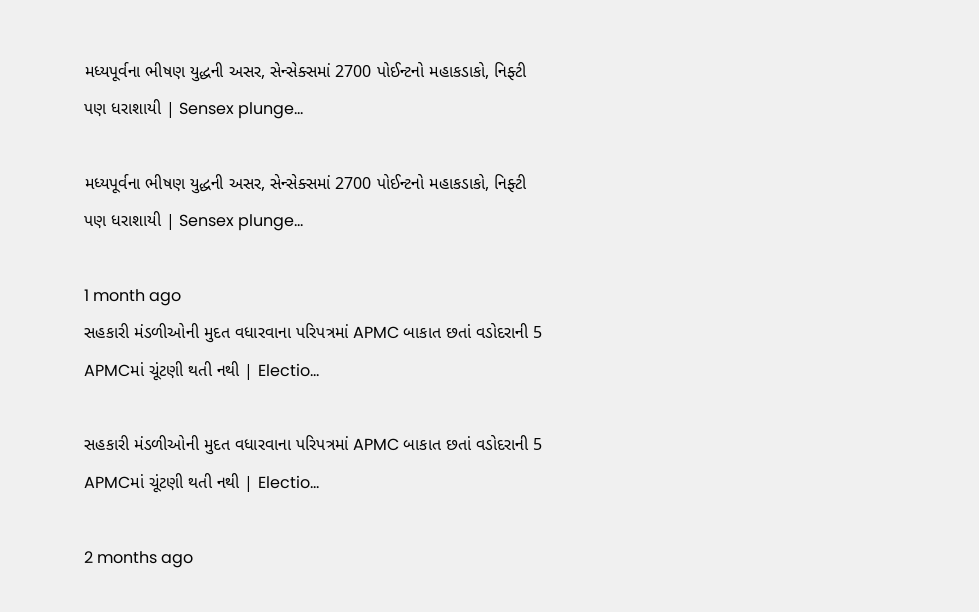મધ્યપૂર્વના ભીષણ યુદ્ધની અસર, સેન્સેક્સમાં 2700 પોઈન્ટનો મહાકડાકો, નિફ્ટી પણ ધરાશાયી | Sensex plunge…

મધ્યપૂર્વના ભીષણ યુદ્ધની અસર, સેન્સેક્સમાં 2700 પોઈન્ટનો મહાકડાકો, નિફ્ટી પણ ધરાશાયી | Sensex plunge…

1 month ago
સહકારી મંડળીઓની મુદત વધારવાના પરિપત્રમાં APMC બાકાત છતાં વડોદરાની 5 APMCમાં ચૂંટણી થતી નથી | Electio…

સહકારી મંડળીઓની મુદત વધારવાના પરિપત્રમાં APMC બાકાત છતાં વડોદરાની 5 APMCમાં ચૂંટણી થતી નથી | Electio…

2 months ago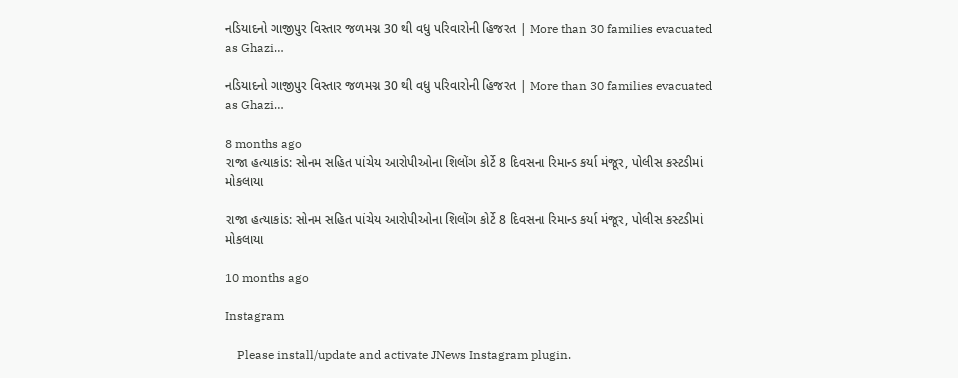નડિયાદનો ગાજીપુર વિસ્તાર જળમગ્ન 30 થી વધુ પરિવારોની હિજરત | More than 30 families evacuated as Ghazi…

નડિયાદનો ગાજીપુર વિસ્તાર જળમગ્ન 30 થી વધુ પરિવારોની હિજરત | More than 30 families evacuated as Ghazi…

8 months ago
રાજા હત્યાકાંડ: સોનમ સહિત પાંચેય આરોપીઓના શિલોંગ કોર્ટે 8 દિવસના રિમાન્ડ કર્યા મંજૂર, પોલીસ કસ્ટડીમાં મોકલાયા

રાજા હત્યાકાંડ: સોનમ સહિત પાંચેય આરોપીઓના શિલોંગ કોર્ટે 8 દિવસના રિમાન્ડ કર્યા મંજૂર, પોલીસ કસ્ટડીમાં મોકલાયા

10 months ago

Instagram

    Please install/update and activate JNews Instagram plugin.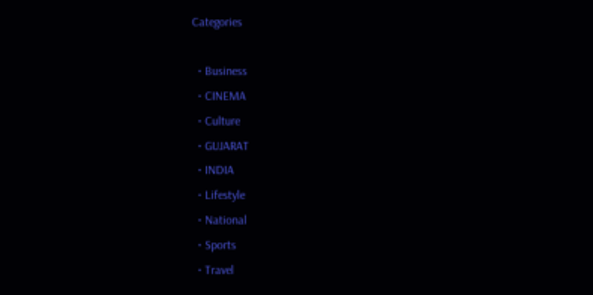Categories

  • Business
  • CINEMA
  • Culture
  • GUJARAT
  • INDIA
  • Lifestyle
  • National
  • Sports
  • Travel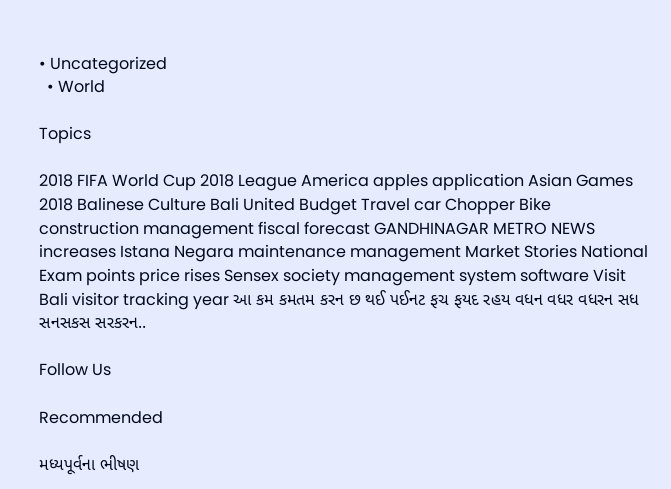• Uncategorized
  • World

Topics

2018 FIFA World Cup 2018 League America apples application Asian Games 2018 Balinese Culture Bali United Budget Travel car Chopper Bike construction management fiscal forecast GANDHINAGAR METRO NEWS increases Istana Negara maintenance management Market Stories National Exam points price rises Sensex society management system software Visit Bali visitor tracking year આ કમ કમતમ કરન છ થઈ પઈનટ ફચ ફયદ રહય વધન વધર વધરન સધ સનસકસ સરકરન..

Follow Us

Recommended

મધ્યપૂર્વના ભીષણ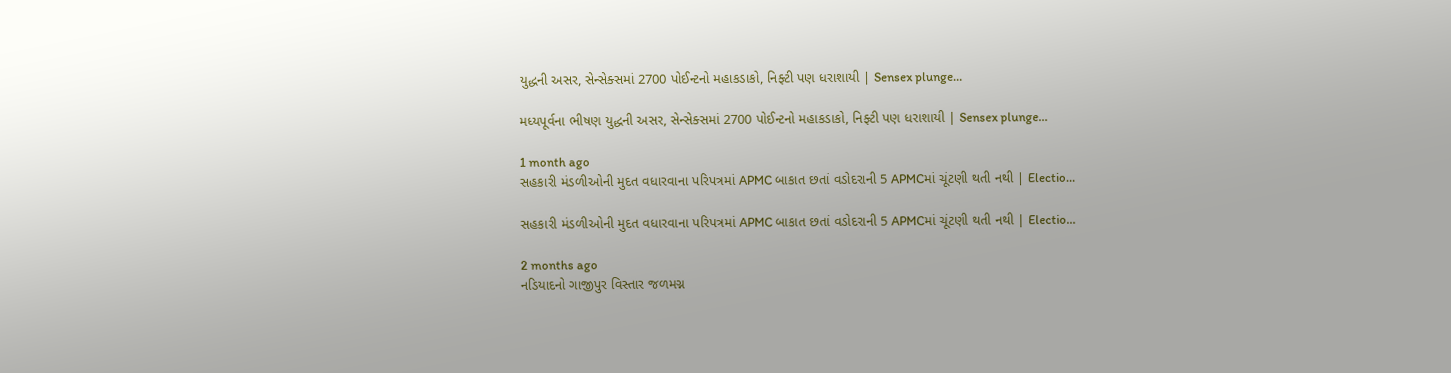યુદ્ધની અસર, સેન્સેક્સમાં 2700 પોઈન્ટનો મહાકડાકો, નિફ્ટી પણ ધરાશાયી | Sensex plunge…

મધ્યપૂર્વના ભીષણ યુદ્ધની અસર, સેન્સેક્સમાં 2700 પોઈન્ટનો મહાકડાકો, નિફ્ટી પણ ધરાશાયી | Sensex plunge…

1 month ago
સહકારી મંડળીઓની મુદત વધારવાના પરિપત્રમાં APMC બાકાત છતાં વડોદરાની 5 APMCમાં ચૂંટણી થતી નથી | Electio…

સહકારી મંડળીઓની મુદત વધારવાના પરિપત્રમાં APMC બાકાત છતાં વડોદરાની 5 APMCમાં ચૂંટણી થતી નથી | Electio…

2 months ago
નડિયાદનો ગાજીપુર વિસ્તાર જળમગ્ન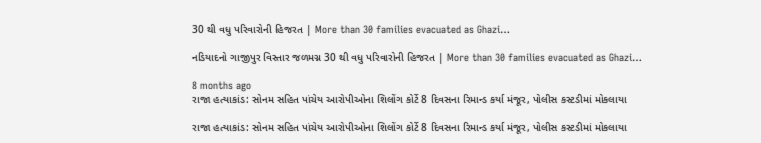30 થી વધુ પરિવારોની હિજરત | More than 30 families evacuated as Ghazi…

નડિયાદનો ગાજીપુર વિસ્તાર જળમગ્ન 30 થી વધુ પરિવારોની હિજરત | More than 30 families evacuated as Ghazi…

8 months ago
રાજા હત્યાકાંડ: સોનમ સહિત પાંચેય આરોપીઓના શિલોંગ કોર્ટે 8 દિવસના રિમાન્ડ કર્યા મંજૂર, પોલીસ કસ્ટડીમાં મોકલાયા

રાજા હત્યાકાંડ: સોનમ સહિત પાંચેય આરોપીઓના શિલોંગ કોર્ટે 8 દિવસના રિમાન્ડ કર્યા મંજૂર, પોલીસ કસ્ટડીમાં મોકલાયા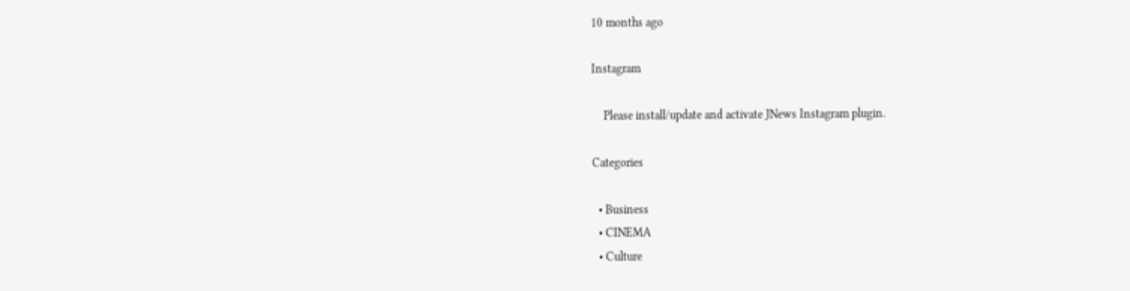10 months ago

Instagram

    Please install/update and activate JNews Instagram plugin.

Categories

  • Business
  • CINEMA
  • Culture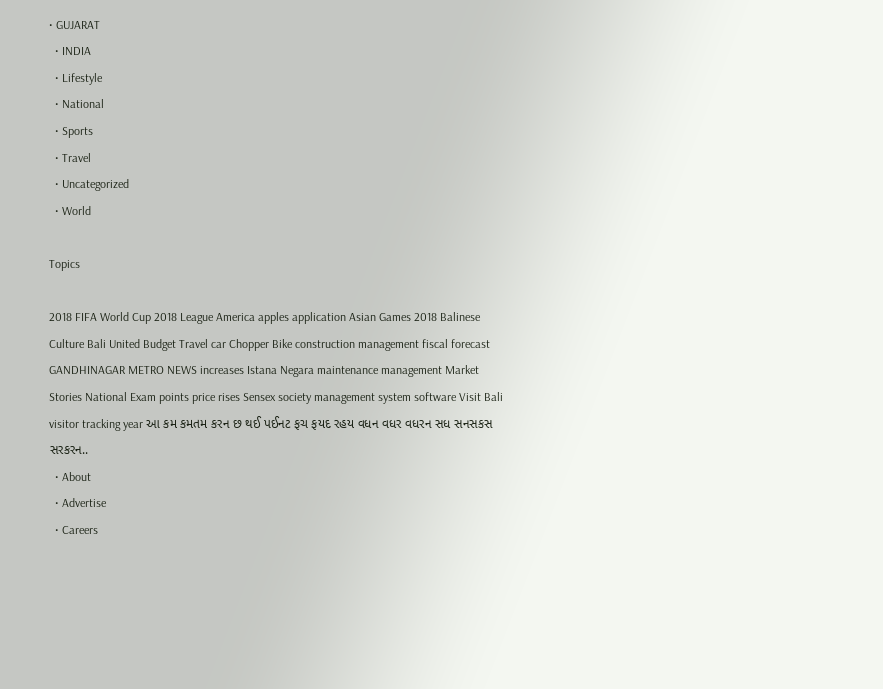• GUJARAT
  • INDIA
  • Lifestyle
  • National
  • Sports
  • Travel
  • Uncategorized
  • World

Topics

2018 FIFA World Cup 2018 League America apples application Asian Games 2018 Balinese Culture Bali United Budget Travel car Chopper Bike construction management fiscal forecast GANDHINAGAR METRO NEWS increases Istana Negara maintenance management Market Stories National Exam points price rises Sensex society management system software Visit Bali visitor tracking year આ કમ કમતમ કરન છ થઈ પઈનટ ફચ ફયદ રહય વધન વધર વધરન સધ સનસકસ સરકરન..
  • About
  • Advertise
  • Careers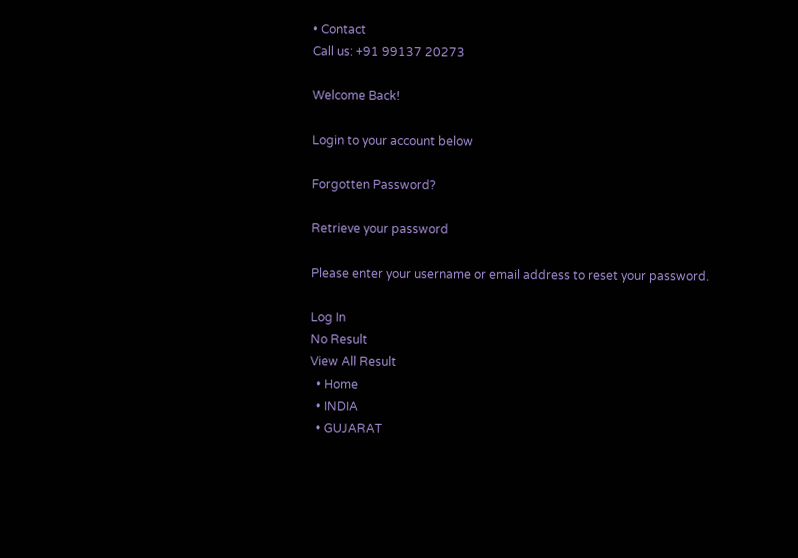• Contact
Call us: +91 99137 20273

Welcome Back!

Login to your account below

Forgotten Password?

Retrieve your password

Please enter your username or email address to reset your password.

Log In
No Result
View All Result
  • Home
  • INDIA
  • GUJARAT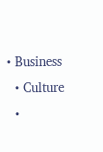• Business
  • Culture
  •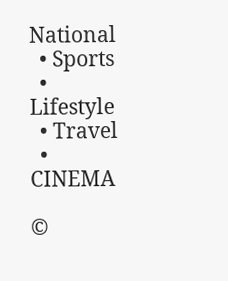National
  • Sports
  • Lifestyle
  • Travel
  • CINEMA

©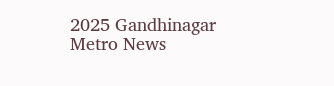2025 Gandhinagar Metro News